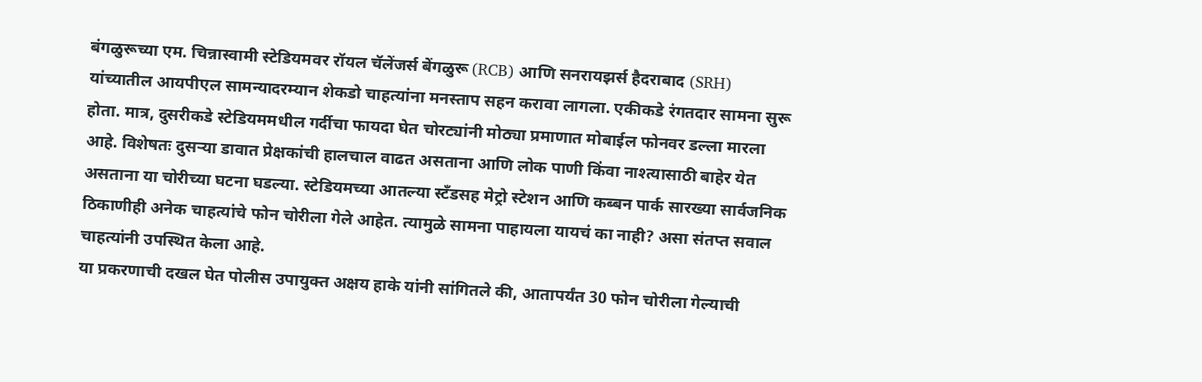बंगळुरूच्या एम. चिन्नास्वामी स्टेडियमवर रॉयल चॅलेंजर्स बेंगळुरू (RCB) आणि सनरायझर्स हैदराबाद (SRH) यांच्यातील आयपीएल सामन्यादरम्यान शेकडो चाहत्यांना मनस्ताप सहन करावा लागला. एकीकडे रंगतदार सामना सुरू होता. मात्र, दुसरीकडे स्टेडियममधील गर्दीचा फायदा घेत चोरट्यांनी मोठ्या प्रमाणात मोबाईल फोनवर डल्ला मारला आहे. विशेषतः दुसऱ्या डावात प्रेक्षकांची हालचाल वाढत असताना आणि लोक पाणी किंवा नाश्त्यासाठी बाहेर येत असताना या चोरीच्या घटना घडल्या. स्टेडियमच्या आतल्या स्टँडसह मेट्रो स्टेशन आणि कब्बन पार्क सारख्या सार्वजनिक ठिकाणीही अनेक चाहत्यांचे फोन चोरीला गेले आहेत. त्यामुळे सामना पाहायला यायचं का नाही? असा संतप्त सवाल चाहत्यांनी उपस्थित केला आहे.
या प्रकरणाची दखल घेत पोलीस उपायुक्त अक्षय हाके यांनी सांगितले की, आतापर्यंत 30 फोन चोरीला गेल्याची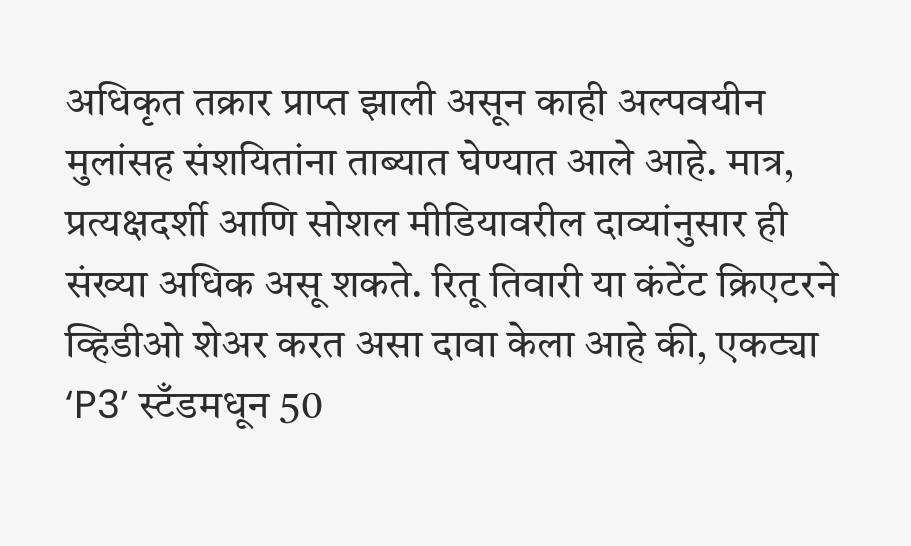अधिकृत तक्रार प्राप्त झाली असून काही अल्पवयीन मुलांसह संशयितांना ताब्यात घेण्यात आले आहे. मात्र, प्रत्यक्षदर्शी आणि सोशल मीडियावरील दाव्यांनुसार ही संख्या अधिक असू शकते. रितू तिवारी या कंटेंट क्रिएटरने व्हिडीओ शेअर करत असा दावा केला आहे की, एकट्या ‘P3’ स्टँडमधून 50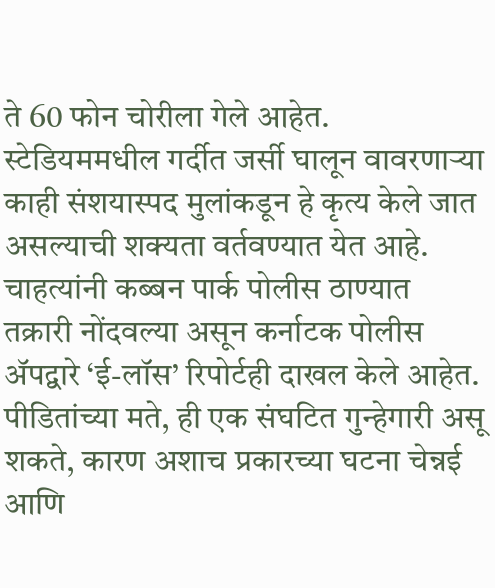ते 60 फोन चोरीला गेले आहेत. स्टेडियममधील गर्दीत जर्सी घालून वावरणाऱ्या काही संशयास्पद मुलांकडून हे कृत्य केले जात असल्याची शक्यता वर्तवण्यात येत आहे.
चाहत्यांनी कब्बन पार्क पोलीस ठाण्यात तक्रारी नोंदवल्या असून कर्नाटक पोलीस ॲपद्वारे ‘ई-लॉस’ रिपोर्टही दाखल केले आहेत. पीडितांच्या मते, ही एक संघटित गुन्हेगारी असू शकते, कारण अशाच प्रकारच्या घटना चेन्नई आणि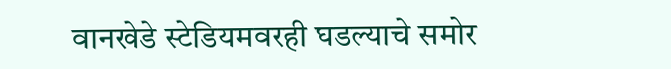वानखेडे स्टेडियमवरही घडल्याचे समोर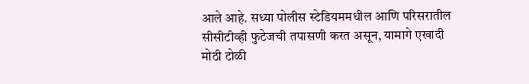आले आहे. सध्या पोलीस स्टेडियममधील आणि परिसरातील सीसीटीव्ही फुटेजची तपासणी करत असून, यामागे एखादी मोठी टोळी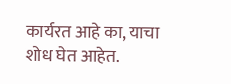कार्यरत आहे का, याचा शोध घेत आहेत.